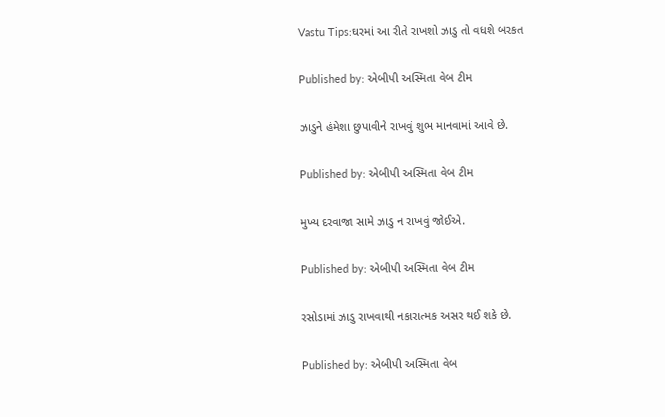Vastu Tips:ઘરમાં આ રીતે રાખશો ઝાડુ તો વધશે બરકત

Published by: એબીપી અસ્મિતા વેબ ટીમ

ઝાડુને હંમેશા છુપાવીને રાખવું શુભ માનવામાં આવે છે.

Published by: એબીપી અસ્મિતા વેબ ટીમ

મુખ્ય દરવાજા સામે ઝાડુ ન રાખવું જોઈએ.

Published by: એબીપી અસ્મિતા વેબ ટીમ

રસોડામાં ઝાડુ રાખવાથી નકારાત્મક અસર થઈ શકે છે.

Published by: એબીપી અસ્મિતા વેબ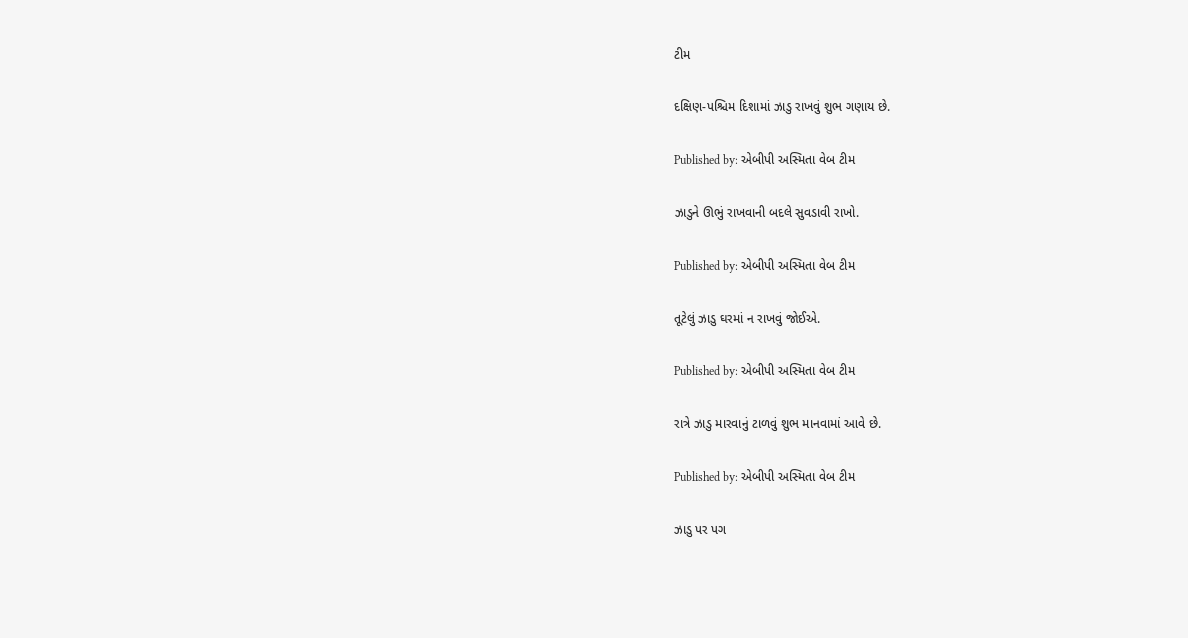ટીમ

દક્ષિણ-પશ્ચિમ દિશામાં ઝાડુ રાખવું શુભ ગણાય છે.

Published by: એબીપી અસ્મિતા વેબ ટીમ

ઝાડુને ઊભું રાખવાની બદલે સુવડાવી રાખો.

Published by: એબીપી અસ્મિતા વેબ ટીમ

તૂટેલું ઝાડુ ઘરમાં ન રાખવું જોઈએ.

Published by: એબીપી અસ્મિતા વેબ ટીમ

રાત્રે ઝાડુ મારવાનું ટાળવું શુભ માનવામાં આવે છે.

Published by: એબીપી અસ્મિતા વેબ ટીમ

ઝાડુ પર પગ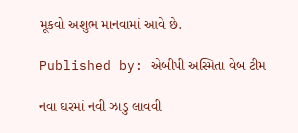મૂકવો અશુભ માનવામાં આવે છે.

Published by: એબીપી અસ્મિતા વેબ ટીમ

નવા ઘરમાં નવી ઝાડુ લાવવી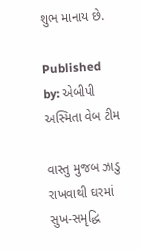શુભ માનાય છે.

Published by: એબીપી અસ્મિતા વેબ ટીમ

વાસ્તુ મુજબ ઝાડુ રાખવાથી ઘરમાં સુખ-સમૃદ્ધિ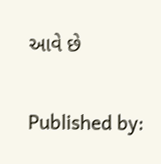આવે છે

Published by: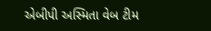એબીપી અસ્મિતા વેબ ટીમ